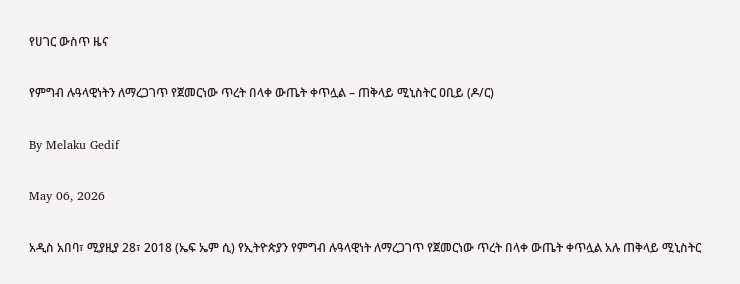የሀገር ውስጥ ዜና

የምግብ ሉዓላዊነትን ለማረጋገጥ የጀመርነው ጥረት በላቀ ውጤት ቀጥሏል – ጠቅላይ ሚኒስትር ዐቢይ (ዶ/ር)

By Melaku Gedif

May 06, 2026

አዲስ አበባ፣ ሚያዚያ 28፣ 2018 (ኤፍ ኤም ሲ) የኢትዮጵያን የምግብ ሉዓላዊነት ለማረጋገጥ የጀመርነው ጥረት በላቀ ውጤት ቀጥሏል አሉ ጠቅላይ ሚኒስትር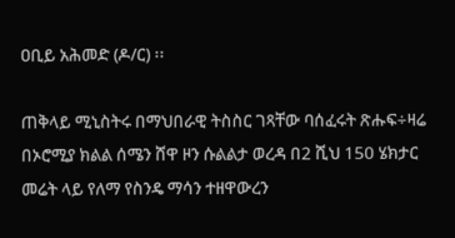ዐቢይ አሕመድ (ዶ/ር) ፡፡

ጠቅላይ ሚኒስትሩ በማህበራዊ ትስስር ገጻቸው ባሰፈሩት ጽሑፍ÷ዛሬ በኦሮሚያ ክልል ሰሜን ሸዋ ዞን ሱልልታ ወረዳ በ2 ሺህ 150 ሄክታር መሬት ላይ የለማ የስንዴ ማሳን ተዘዋውረን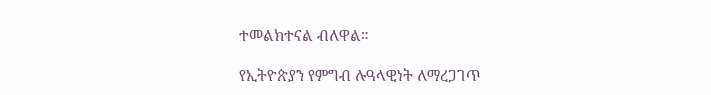ተመልክተናል ብለዋል።

የኢትዮጵያን የምግብ ሉዓላዊነት ለማረጋገጥ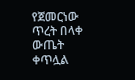የጀመርነው ጥረት በላቀ ውጤት ቀጥሏል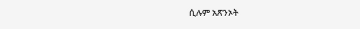ሲሉም አጽንኦት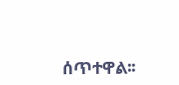ሰጥተዋል፡፡